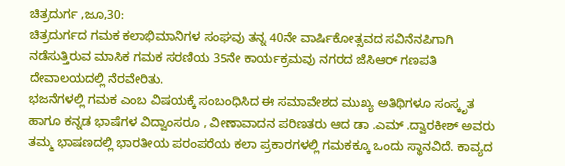ಚಿತ್ರದುರ್ಗ ,ಜೂ,30:
ಚಿತ್ರದುರ್ಗದ ಗಮಕ ಕಲಾಭಿಮಾನಿಗಳ ಸಂಘವು ತನ್ನ 40ನೇ ವಾರ್ಷಿಕೋತ್ಸವದ ಸವಿನೆನಪಿಗಾಗಿ ನಡೆಸುತ್ತಿರುವ ಮಾಸಿಕ ಗಮಕ ಸರಣಿಯ 35ನೇ ಕಾರ್ಯಕ್ರಮವು ನಗರದ ಜೆಸಿಆರ್ ಗಣಪತಿ ದೇವಾಲಯದಲ್ಲಿ ನೆರವೇರಿತು.
ಭಜನೆಗಳಲ್ಲಿ ಗಮಕ ಎಂಬ ವಿಷಯಕ್ಕೆ ಸಂಬಂಧಿಸಿದ ಈ ಸಮಾವೇಶದ ಮುಖ್ಯ ಅತಿಥಿಗಳೂ ಸಂಸ್ಕೃತ ಹಾಗೂ ಕನ್ನಡ ಭಾಷೆಗಳ ವಿದ್ವಾಂಸರೂ , ವೀಣಾವಾದನ ಪರಿಣತರು ಆದ ಡಾ .ಎಮ್ .ದ್ವಾರಕೀಶ್ ಅವರು ತಮ್ಮ ಭಾಷಣದಲ್ಲಿ ಭಾರತೀಯ ಪರಂಪರೆಯ ಕಲಾ ಪ್ರಕಾರಗಳಲ್ಲಿ ಗಮಕಕ್ಕೂ ಒಂದು ಸ್ಥಾನವಿದೆ. ಕಾವ್ಯದ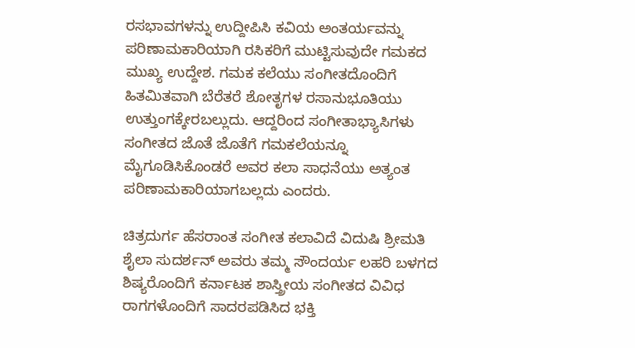ರಸಭಾವಗಳನ್ನು ಉದ್ದೀಪಿಸಿ ಕವಿಯ ಅಂತರ್ಯವನ್ನು ಪರಿಣಾಮಕಾರಿಯಾಗಿ ರಸಿಕರಿಗೆ ಮುಟ್ಟಿಸುವುದೇ ಗಮಕದ ಮುಖ್ಯ ಉದ್ದೇಶ. ಗಮಕ ಕಲೆಯು ಸಂಗೀತದೊಂದಿಗೆ ಹಿತಮಿತವಾಗಿ ಬೆರೆತರೆ ಶೋತೃಗಳ ರಸಾನುಭೂತಿಯು ಉತ್ತುಂಗಕ್ಕೇರಬಲ್ಲುದು. ಆದ್ದರಿಂದ ಸಂಗೀತಾಭ್ಯಾಸಿಗಳು ಸಂಗೀತದ ಜೊತೆ ಜೊತೆಗೆ ಗಮಕಲೆಯನ್ನೂ ಮೈಗೂಡಿಸಿಕೊಂಡರೆ ಅವರ ಕಲಾ ಸಾಧನೆಯು ಅತ್ಯಂತ ಪರಿಣಾಮಕಾರಿಯಾಗಬಲ್ಲದು ಎಂದರು.

ಚಿತ್ರದುರ್ಗ ಹೆಸರಾಂತ ಸಂಗೀತ ಕಲಾವಿದೆ ವಿದುಷಿ ಶ್ರೀಮತಿ ಶೈಲಾ ಸುದರ್ಶನ್ ಅವರು ತಮ್ಮ ಸೌಂದರ್ಯ ಲಹರಿ ಬಳಗದ ಶಿಷ್ಯರೊಂದಿಗೆ ಕರ್ನಾಟಕ ಶಾಸ್ತ್ರೀಯ ಸಂಗೀತದ ವಿವಿಧ ರಾಗಗಳೊಂದಿಗೆ ಸಾದರಪಡಿಸಿದ ಭಕ್ತಿ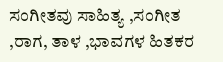ಸಂಗೀತವು ಸಾಹಿತ್ಯ ,ಸಂಗೀತ ,ರಾಗ, ತಾಳ ,ಭಾವಗಳ ಹಿತಕರ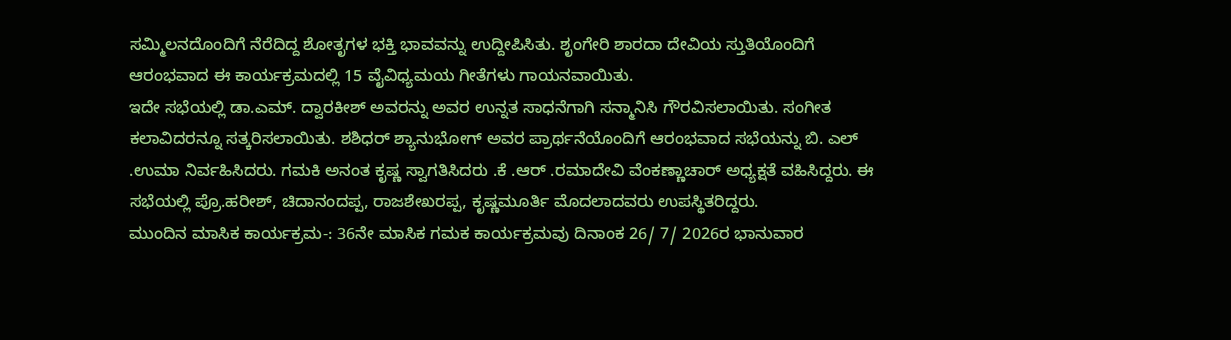ಸಮ್ಮಿಲನದೊಂದಿಗೆ ನೆರೆದಿದ್ದ ಶೋತೃಗಳ ಭಕ್ತಿ ಭಾವವನ್ನು ಉದ್ದೀಪಿಸಿತು. ಶೃಂಗೇರಿ ಶಾರದಾ ದೇವಿಯ ಸ್ತುತಿಯೊಂದಿಗೆ ಆರಂಭವಾದ ಈ ಕಾರ್ಯಕ್ರಮದಲ್ಲಿ 15 ವೈವಿಧ್ಯಮಯ ಗೀತೆಗಳು ಗಾಯನವಾಯಿತು.
ಇದೇ ಸಭೆಯಲ್ಲಿ ಡಾ.ಎಮ್. ದ್ವಾರಕೀಶ್ ಅವರನ್ನು ಅವರ ಉನ್ನತ ಸಾಧನೆಗಾಗಿ ಸನ್ಮಾನಿಸಿ ಗೌರವಿಸಲಾಯಿತು. ಸಂಗೀತ ಕಲಾವಿದರನ್ನೂ ಸತ್ಕರಿಸಲಾಯಿತು. ಶಶಿಧರ್ ಶ್ಯಾನುಭೋಗ್ ಅವರ ಪ್ರಾರ್ಥನೆಯೊಂದಿಗೆ ಆರಂಭವಾದ ಸಭೆಯನ್ನು ಬಿ. ಎಲ್ .ಉಮಾ ನಿರ್ವಹಿಸಿದರು. ಗಮಕಿ ಅನಂತ ಕೃಷ್ಣ ಸ್ವಾಗತಿಸಿದರು .ಕೆ .ಆರ್ .ರಮಾದೇವಿ ವೆಂಕಣ್ಣಾಚಾರ್ ಅಧ್ಯಕ್ಷತೆ ವಹಿಸಿದ್ದರು. ಈ ಸಭೆಯಲ್ಲಿ ಪ್ರೊ.ಹರೀಶ್, ಚಿದಾನಂದಪ್ಪ, ರಾಜಶೇಖರಪ್ಪ, ಕೃಷ್ಣಮೂರ್ತಿ ಮೊದಲಾದವರು ಉಪಸ್ಥಿತರಿದ್ದರು.
ಮುಂದಿನ ಮಾಸಿಕ ಕಾರ್ಯಕ್ರಮ-: 36ನೇ ಮಾಸಿಕ ಗಮಕ ಕಾರ್ಯಕ್ರಮವು ದಿನಾಂಕ 26/ 7/ 2026ರ ಭಾನುವಾರ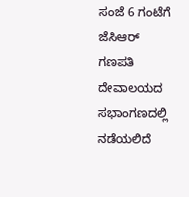ಸಂಜೆ 6 ಗಂಟೆಗೆ ಜೆಸಿಆರ್ ಗಣಪತಿ ದೇವಾಲಯದ ಸಭಾಂಗಣದಲ್ಲಿ ನಡೆಯಲಿದೆ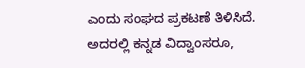ಎಂದು ಸಂಘದ ಪ್ರಕಟಣೆ ತಿಳಿಸಿದೆ. ಅದರಲ್ಲಿ ಕನ್ನಡ ವಿದ್ವಾಂಸರೂ,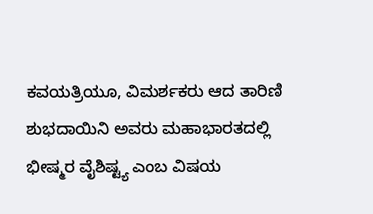ಕವಯತ್ರಿಯೂ, ವಿಮರ್ಶಕರು ಆದ ತಾರಿಣಿ ಶುಭದಾಯಿನಿ ಅವರು ಮಹಾಭಾರತದಲ್ಲಿ ಭೀಷ್ಮರ ವೈಶಿಷ್ಟ್ಯ ಎಂಬ ವಿಷಯ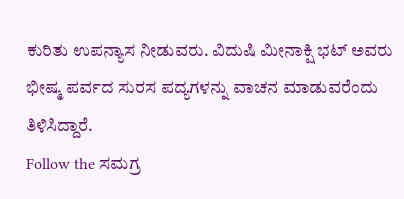ಕುರಿತು ಉಪನ್ಯಾಸ ನೀಡುವರು. ವಿದುಷಿ ಮೀನಾಕ್ಷಿ ಭಟ್ ಅವರು ಭೀಷ್ಮ ಪರ್ವದ ಸುರಸ ಪದ್ಯಗಳನ್ನು ವಾಚನ ಮಾಡುವರೆಂದು ತಿಳಿಸಿದ್ದಾರೆ.
Follow the ಸಮಗ್ರ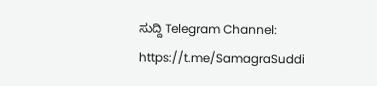ಸುದ್ದಿ Telegram Channel: https://t.me/SamagraSuddi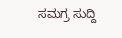ಸಮಗ್ರ ಸುದ್ದಿ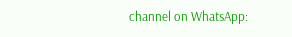channel on WhatsApp: